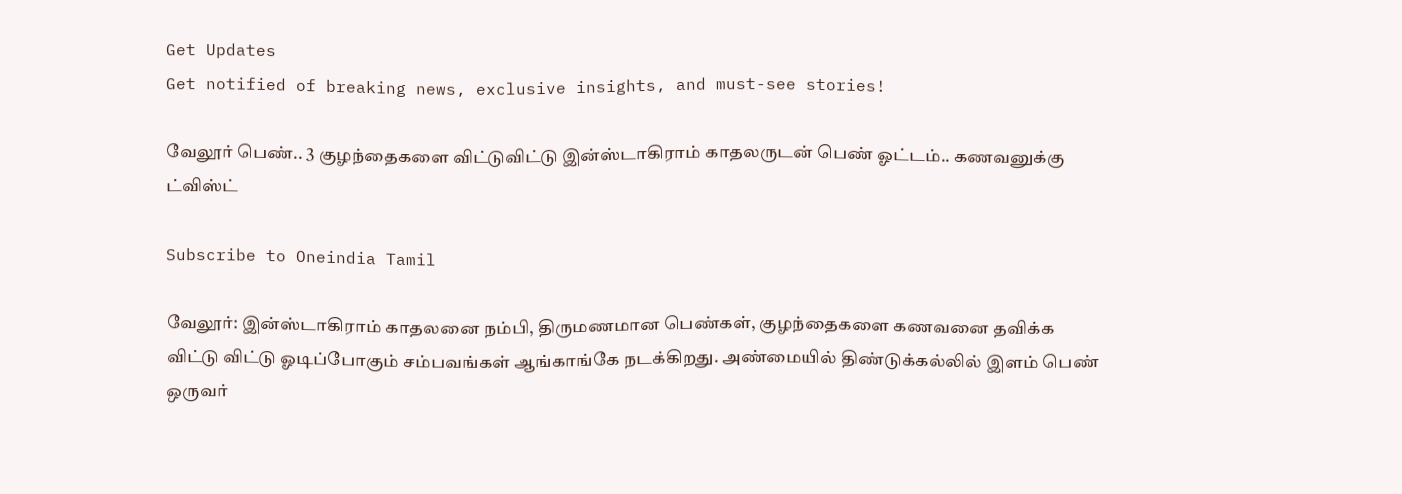Get Updates
Get notified of breaking news, exclusive insights, and must-see stories!

வேலூர் பெண்.. 3 குழந்தைகளை விட்டுவிட்டு இன்ஸ்டாகிராம் காதலருடன் பெண் ஓட்டம்.. கணவனுக்கு ட்விஸ்ட்

Subscribe to Oneindia Tamil

வேலூர்: இன்ஸ்டாகிராம் காதலனை நம்பி, திருமணமான பெண்கள், குழந்தைகளை கணவனை தவிக்க விட்டு விட்டு ஓடிப்போகும் சம்பவங்கள் ஆங்காங்கே நடக்கிறது. அண்மையில் திண்டுக்கல்லில் இளம் பெண் ஒருவர்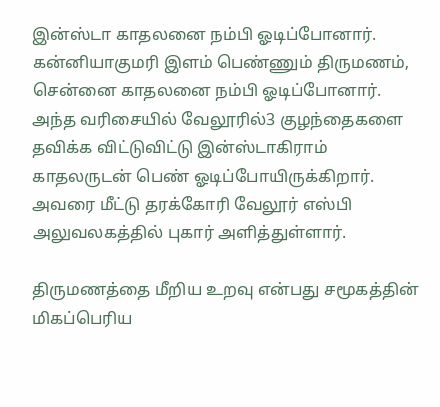இன்ஸ்டா காதலனை நம்பி ஓடிப்போனார். கன்னியாகுமரி இளம் பெண்ணும் திருமணம், சென்னை காதலனை நம்பி ஓடிப்போனார். அந்த வரிசையில் வேலூரில்3 குழந்தைகளை தவிக்க விட்டுவிட்டு இன்ஸ்டாகிராம் காதலருடன் பெண் ஓடிப்போயிருக்கிறார். அவரை மீட்டு தரக்கோரி வேலூர் எஸ்பி அலுவலகத்தில் புகார் அளித்துள்ளார்.

திருமணத்தை மீறிய உறவு என்பது சமூகத்தின் மிகப்பெரிய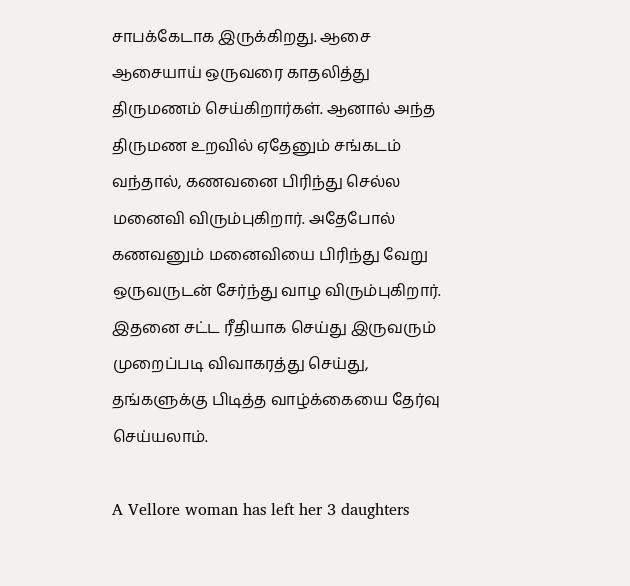சாபக்கேடாக இருக்கிறது. ஆசை ஆசையாய் ஒருவரை காதலித்து திருமணம் செய்கிறார்கள். ஆனால் அந்த திருமண உறவில் ஏதேனும் சங்கடம் வந்தால், கணவனை பிரிந்து செல்ல மனைவி விரும்புகிறார். அதேபோல் கணவனும் மனைவியை பிரிந்து வேறு ஒருவருடன் சேர்ந்து வாழ விரும்புகிறார். இதனை சட்ட ரீதியாக செய்து இருவரும் முறைப்படி விவாகரத்து செய்து, தங்களுக்கு பிடித்த வாழ்க்கையை தேர்வு செய்யலாம்.

A Vellore woman has left her 3 daughters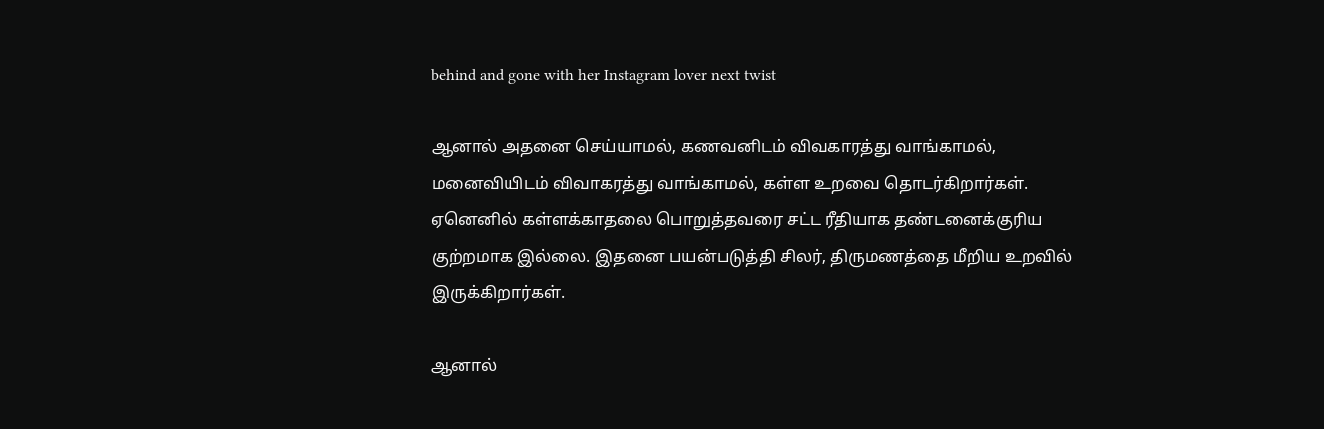behind and gone with her Instagram lover next twist

ஆனால் அதனை செய்யாமல், கணவனிடம் விவகாரத்து வாங்காமல், மனைவியிடம் விவாகரத்து வாங்காமல், கள்ள உறவை தொடர்கிறார்கள். ஏனெனில் கள்ளக்காதலை பொறுத்தவரை சட்ட ரீதியாக தண்டனைக்குரிய குற்றமாக இல்லை. இதனை பயன்படுத்தி சிலர், திருமணத்தை மீறிய உறவில் இருக்கிறார்கள்.

ஆனால்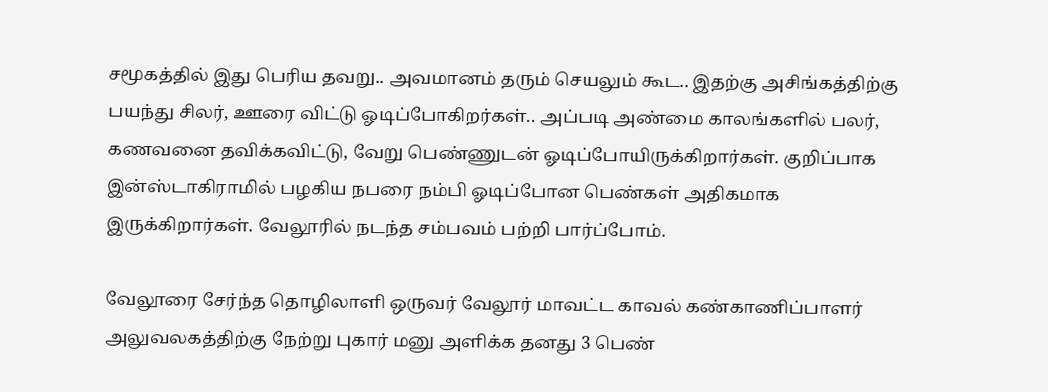சமூகத்தில் இது பெரிய தவறு.. அவமானம் தரும் செயலும் கூட.. இதற்கு அசிங்கத்திற்கு பயந்து சிலர், ஊரை விட்டு ஓடிப்போகிறர்கள்.. அப்படி அண்மை காலங்களில் பலர், கணவனை தவிக்கவிட்டு, வேறு பெண்ணுடன் ஓடிப்போயிருக்கிறார்கள். குறிப்பாக இன்ஸ்டாகிராமில் பழகிய நபரை நம்பி ஓடிப்போன பெண்கள் அதிகமாக இருக்கிறார்கள். வேலூரில் நடந்த சம்பவம் பற்றி பார்ப்போம்.

வேலூரை சேர்ந்த தொழிலாளி ஒருவர் வேலூர் மாவட்ட காவல் கண்காணிப்பாளர் அலுவலகத்திற்கு நேற்று புகார் மனு அளிக்க தனது 3 பெண்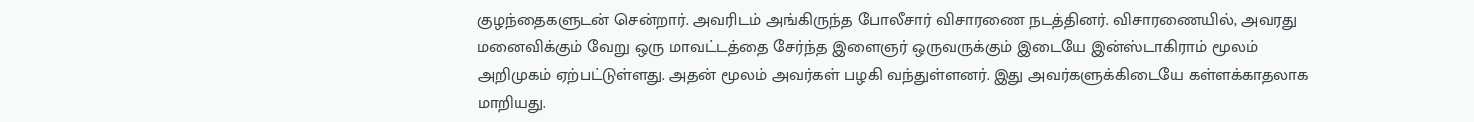குழந்தைகளுடன் சென்றார். அவரிடம் அங்கிருந்த போலீசார் விசாரணை நடத்தினர். விசாரணையில், அவரது மனைவிக்கும் வேறு ஒரு மாவட்டத்தை சேர்ந்த இளைஞர் ஒருவருக்கும் இடையே இன்ஸ்டாகிராம் மூலம் அறிமுகம் ஏற்பட்டுள்ளது. அதன் மூலம் அவர்கள் பழகி வந்துள்ளனர். இது அவர்களுக்கிடையே கள்ளக்காதலாக மாறியது.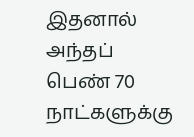இதனால் அந்தப் பெண் 70 நாட்களுக்கு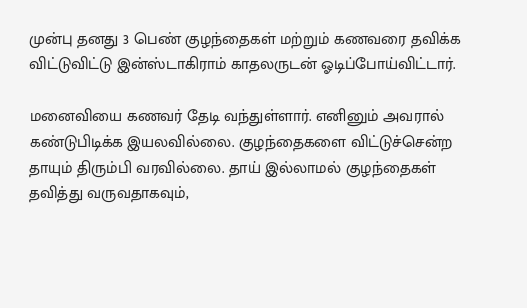முன்பு தனது 3 பெண் குழந்தைகள் மற்றும் கணவரை தவிக்க விட்டுவிட்டு இன்ஸ்டாகிராம் காதலருடன் ஓடிப்போய்விட்டார்.

மனைவியை கணவர் தேடி வந்துள்ளார். எனினும் அவரால் கண்டுபிடிக்க இயலவில்லை. குழந்தைகளை விட்டுச்சென்ற தாயும் திரும்பி வரவில்லை. தாய் இல்லாமல் குழந்தைகள் தவித்து வருவதாகவும்,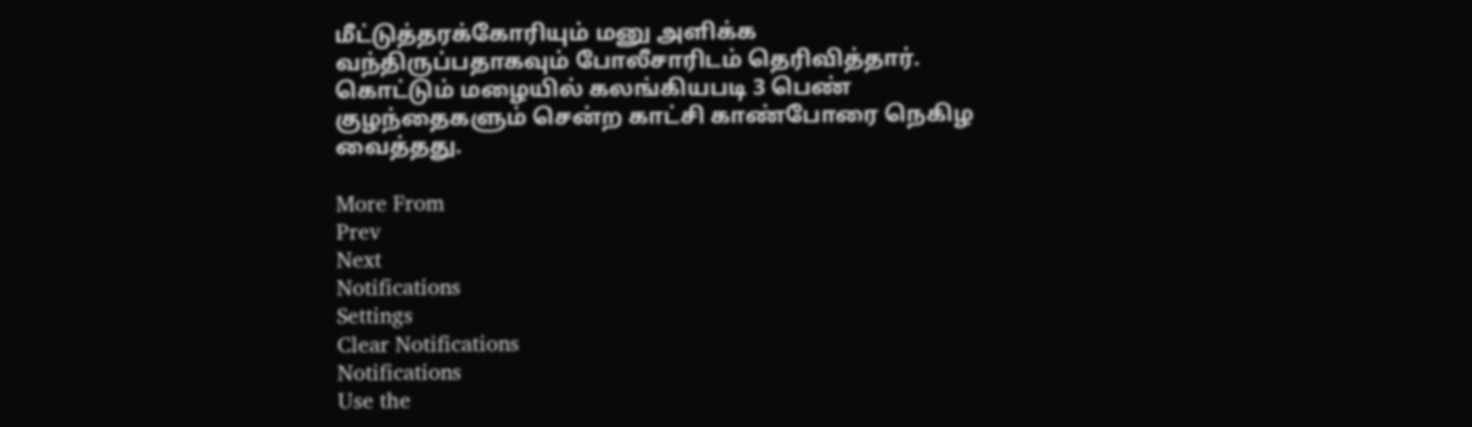மீட்டுத்தரக்கோரியும் மனு அளிக்க வந்திருப்பதாகவும் போலீசாரிடம் தெரிவித்தார். கொட்டும் மழையில் கலங்கியபடி 3 பெண் குழந்தைகளும் சென்ற காட்சி காண்போரை நெகிழ வைத்தது.

More From
Prev
Next
Notifications
Settings
Clear Notifications
Notifications
Use the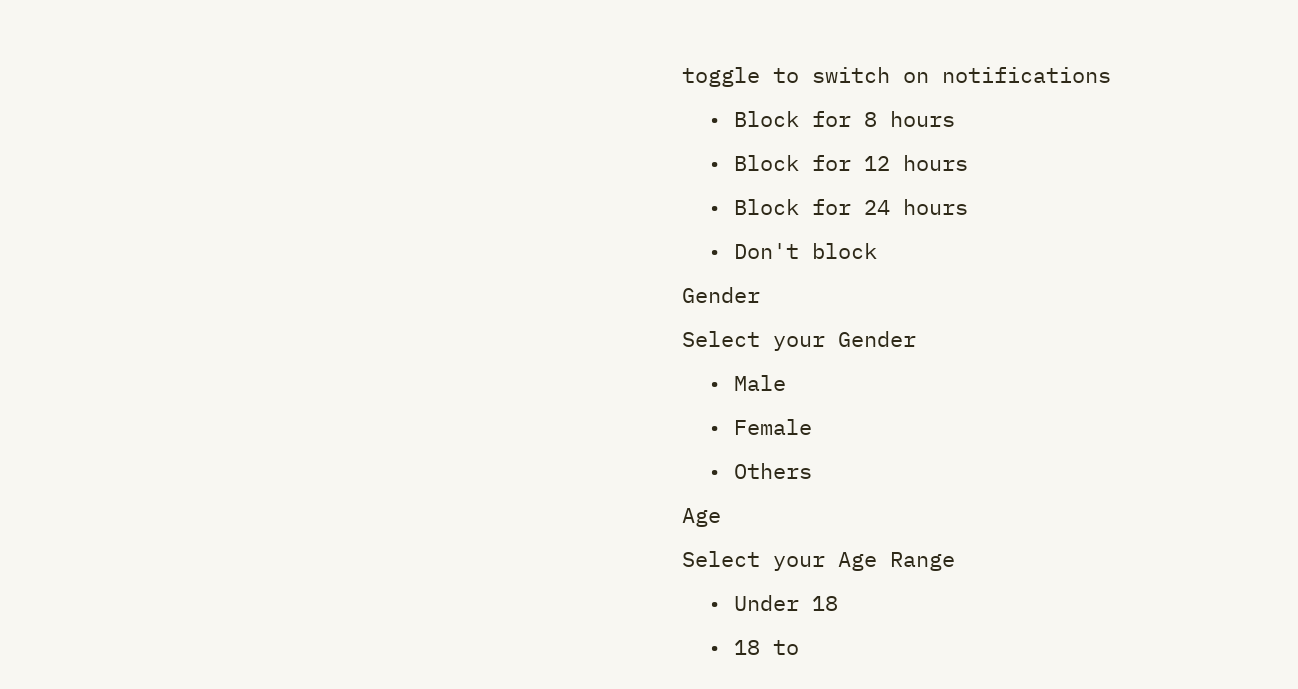toggle to switch on notifications
  • Block for 8 hours
  • Block for 12 hours
  • Block for 24 hours
  • Don't block
Gender
Select your Gender
  • Male
  • Female
  • Others
Age
Select your Age Range
  • Under 18
  • 18 to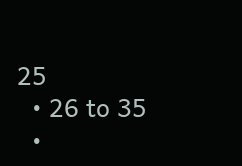25
  • 26 to 35
  •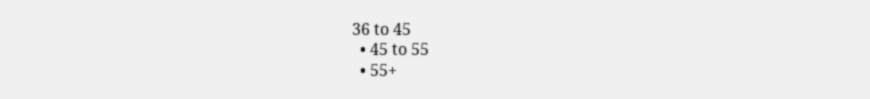36 to 45
  • 45 to 55
  • 55+